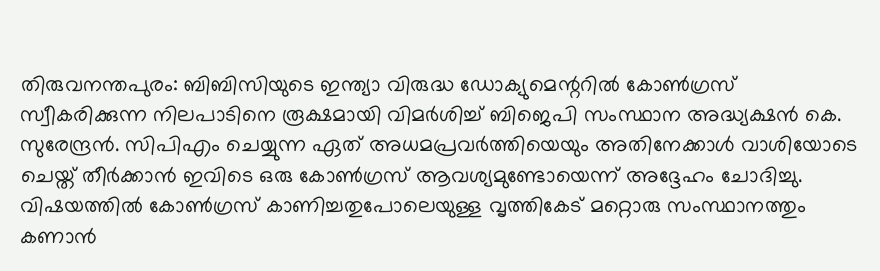തിരുവനന്തപുരം: ബിബിസിയുടെ ഇന്ത്യാ വിരുദ്ധ ഡോക്യുമെന്ററിൽ കോൺഗ്രസ് സ്വീകരിക്കുന്ന നിലപാടിനെ രൂക്ഷമായി വിമർശിച്ച് ബിജെപി സംസ്ഥാന അദ്ധ്യക്ഷൻ കെ. സുരേന്ദ്രൻ. സിപിഎം ചെയ്യുന്ന ഏത് അധമപ്രവർത്തിയെയും അതിനേക്കാൾ വാശിയോടെ ചെയ്ത് തീർക്കാൻ ഇവിടെ ഒരു കോൺഗ്രസ് ആവശ്യമുണ്ടോയെന്ന് അദ്ദേഹം ചോദിച്ചു. വിഷയത്തിൽ കോൺഗ്രസ് കാണിച്ചതുപോലെയുള്ള വൃത്തികേട് മറ്റൊരു സംസ്ഥാനത്തും കണാൻ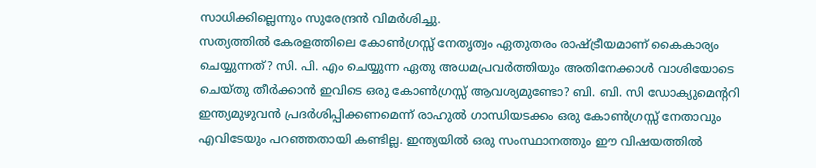സാധിക്കില്ലെന്നും സുരേന്ദ്രൻ വിമർശിച്ചു.
സത്യത്തിൽ കേരളത്തിലെ കോൺഗ്രസ്സ് നേതൃത്വം ഏതുതരം രാഷ്ട്രീയമാണ് കൈകാര്യം ചെയ്യുന്നത്? സി. പി. എം ചെയ്യുന്ന ഏതു അധമപ്രവർത്തിയും അതിനേക്കാൾ വാശിയോടെ ചെയ്തു തീർക്കാൻ ഇവിടെ ഒരു കോൺഗ്രസ്സ് ആവശ്യമുണ്ടോ? ബി. ബി. സി ഡോക്യുമെന്ററി ഇന്ത്യമുഴുവൻ പ്രദർശിപ്പിക്കണമെന്ന് രാഹുൽ ഗാന്ധിയടക്കം ഒരു കോൺഗ്രസ്സ് നേതാവും എവിടേയും പറഞ്ഞതായി കണ്ടില്ല. ഇന്ത്യയിൽ ഒരു സംസ്ഥാനത്തും ഈ വിഷയത്തിൽ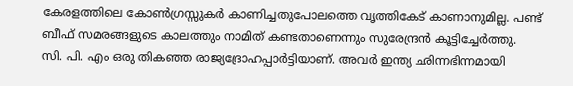കേരളത്തിലെ കോൺഗ്രസ്സുകർ കാണിച്ചതുപോലത്തെ വൃത്തികേട് കാണാനുമില്ല. പണ്ട് ബീഫ് സമരങ്ങളുടെ കാലത്തും നാമിത് കണ്ടതാണെന്നും സുരേന്ദ്രൻ കൂട്ടിച്ചേർത്തു.
സി. പി. എം ഒരു തികഞ്ഞ രാജ്യദ്രോഹപ്പാർട്ടിയാണ്. അവർ ഇന്ത്യ ഛിന്നഭിന്നമായി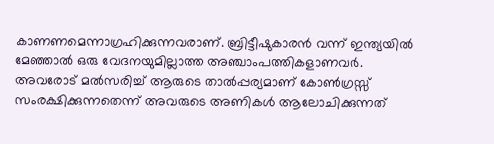കാണണമെന്നാഗ്രഹിക്കുന്നവരാണ്. ബ്രിട്ടീഷുകാരൻ വന്ന് ഇന്ത്യയിൽ മേഞ്ഞാൽ ഒരു വേദനയുമില്ലാത്ത അഞ്ചാംപത്തികളാണവർ. അവരോട് മൽസരിച്ച് ആരുടെ താൽപ്പര്യമാണ് കോൺഗ്രസ്സ് സംരക്ഷിക്കുന്നതെന്ന് അവരുടെ അണികൾ ആലോചിക്കുന്നത്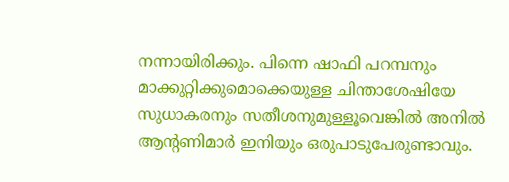നന്നായിരിക്കും. പിന്നെ ഷാഫി പറമ്പനും മാക്കുറ്റിക്കുമൊക്കെയുള്ള ചിന്താശേഷിയേ സുധാകരനും സതീശനുമുള്ളൂവെങ്കിൽ അനിൽ ആന്റണിമാർ ഇനിയും ഒരുപാടുപേരുണ്ടാവും.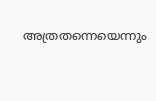അത്രതന്നെയെന്നും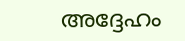അദ്ദേഹം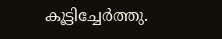കൂട്ടിച്ചേർത്തു.